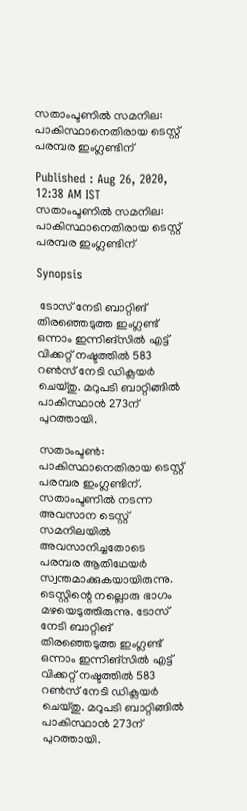സതാംപ്ടണില്‍ സമനില: പാകിസ്ഥാനെതിരായ ടെസ്റ്റ് പരമ്പര ഇംഗ്ലണ്ടിന്

Published : Aug 26, 2020, 12:38 AM IST
സതാംപ്ടണില്‍ സമനില: പാകിസ്ഥാനെതിരായ ടെസ്റ്റ് പരമ്പര ഇംഗ്ലണ്ടിന്

Synopsis

 ടോസ് നേടി ബാറ്റിങ് തിരഞ്ഞെടുത്ത ഇംഗ്ലണ്ട് ഒന്നാം ഇന്നിങ്‌സില്‍ എട്ട് വിക്കറ്റ് നഷ്ടത്തില്‍ 583 റണ്‍സ് നേടി ഡിക്ലയര്‍ ചെയ്തു. മറുപടി ബാറ്റിങ്ങില്‍ പാകിസ്ഥാന്‍ 273ന് പുറത്തായി.

സതാംപ്ടണ്‍: പാകിസ്ഥാനെതിരായ ടെസ്റ്റ് പരമ്പര ഇംഗ്ലണ്ടിന്. സതാംപ്ടണില്‍ നടന്ന അവസാന ടെസ്റ്റ് സമനിലയില്‍ അവസാനിച്ചതോടെ പരമ്പര ആതിഥേയര്‍ സ്വന്തമാക്കുകയായിരുന്നു. ടെസ്റ്റിന്റെ നല്ലൊരു ഭാഗം മഴയെടുത്തിരുന്നു. ടോസ് നേടി ബാറ്റിങ് തിരഞ്ഞെടുത്ത ഇംഗ്ലണ്ട് ഒന്നാം ഇന്നിങ്‌സില്‍ എട്ട് വിക്കറ്റ് നഷ്ടത്തില്‍ 583 റണ്‍സ് നേടി ഡിക്ലയര്‍ ചെയ്തു. മറുപടി ബാറ്റിങ്ങില്‍ പാകിസ്ഥാന്‍ 273ന് പുറത്തായി.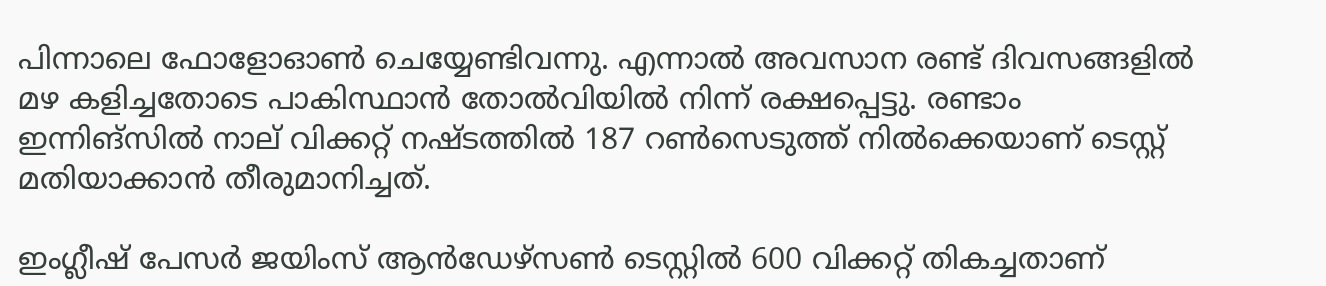പിന്നാലെ ഫോളോഓണ്‍ ചെയ്യേണ്ടിവന്നു. എന്നാല്‍ അവസാന രണ്ട് ദിവസങ്ങളില്‍ മഴ കളിച്ചതോടെ പാകിസ്ഥാന്‍ തോല്‍വിയില്‍ നിന്ന് രക്ഷപ്പെട്ടു. രണ്ടാം ഇന്നിങ്‌സില്‍ നാല് വിക്കറ്റ് നഷ്ടത്തില്‍ 187 റണ്‍സെടുത്ത് നില്‍ക്കെയാണ് ടെസ്റ്റ് മതിയാക്കാന്‍ തീരുമാനിച്ചത്.

ഇംഗ്ലീഷ് പേസര്‍ ജയിംസ് ആന്‍ഡേഴ്‌സണ്‍ ടെസ്റ്റില്‍ 600 വിക്കറ്റ് തികച്ചതാണ്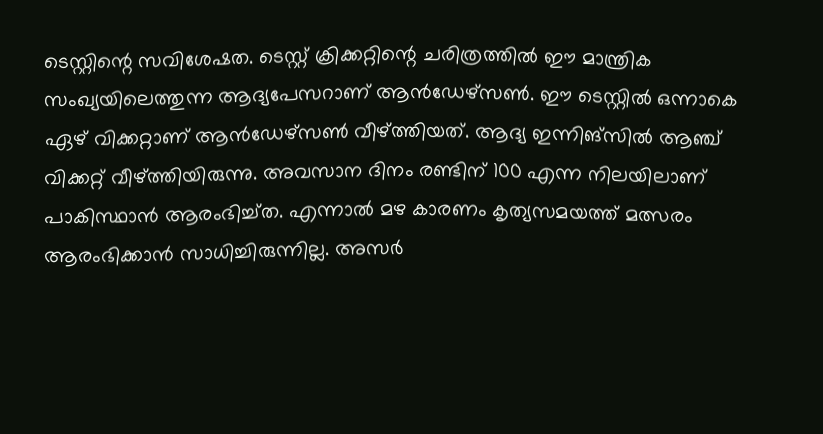ടെസ്റ്റിന്റെ സവിശേഷത. ടെസ്റ്റ് ക്രിക്കറ്റിന്റെ ചരിത്രത്തില്‍ ഈ മാന്ത്രിക സംഖ്യയിലെത്തുന്ന ആദ്യപേസറാണ് ആന്‍ഡേഴ്‌സണ്‍. ഈ ടെസ്റ്റില്‍ ഒന്നാകെ ഏഴ് വിക്കറ്റാണ് ആന്‍ഡേഴ്‌സണ്‍ വീഴ്ത്തിയത്. ആദ്യ ഇന്നിങ്‌സില്‍ ആഞ്ച് വിക്കറ്റ് വീഴ്ത്തിയിരുന്നു. അവസാന ദിനം രണ്ടിന് 100 എന്ന നിലയിലാണ് പാകിസ്ഥാന്‍ ആരംഭിച്ച്ത. എന്നാല്‍ മഴ കാരണം കൃത്യസമയത്ത് മത്സരം ആരംഭിക്കാന്‍ സാധിച്ചിരുന്നില്ല. അസര്‍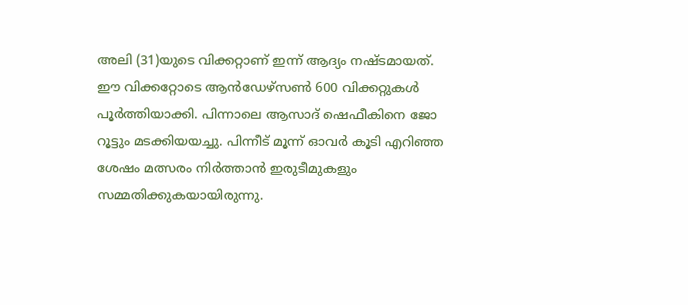അലി (31)യുടെ വിക്കറ്റാണ് ഇന്ന് ആദ്യം നഷ്ടമായത്. ഈ വിക്കറ്റോടെ ആന്‍ഡേഴ്‌സണ്‍ 600 വിക്കറ്റുകള്‍ പൂര്‍ത്തിയാക്കി. പിന്നാലെ ആസാദ് ഷെഫീകിനെ ജോ റൂട്ടും മടക്കിയയച്ചു. പിന്നീട് മൂന്ന് ഓവര്‍ കൂടി എറിഞ്ഞ ശേഷം മത്സരം നിര്‍ത്താന്‍ ഇരുടീമുകളും സമ്മതിക്കുകയായിരുന്നു.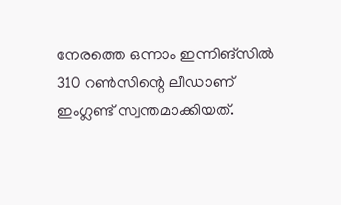നേരത്തെ ഒന്നാം ഇന്നിങ്സില്‍ 310 റണ്‍സിന്റെ ലീഡാണ് ഇംഗ്ലണ്ട് സ്വന്തമാക്കിയത്.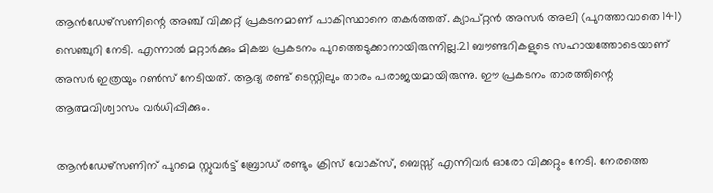ആന്‍ഡേഴ്‌സണിന്റെ അഞ്ച് വിക്കറ്റ് പ്രകടനമാണ് പാകിസ്ഥാനെ തകര്‍ത്തത്. ക്യാപ്റ്റന്‍ അസര്‍ അലി (പുറത്താവാതെ 141) സെഞ്ചുറി നേടി. എന്നാല്‍ മറ്റാര്‍ക്കും മികച്ച പ്രകടനം പുറത്തെടുക്കാനായിരുന്നില്ല.21 ബൗണ്ടറികളുടെ സഹായത്തോടെയാണ് അസര്‍ ഇത്രയും റണ്‍സ് നേടിയത്. ആദ്യ രണ്ട് ടെസ്റ്റിലും താരം പരാജയമായിരുന്നു. ഈ പ്രകടനം താരത്തിന്റെ ആത്മവിശ്വാസം വര്‍ധിപ്പിക്കും.

ആന്‍ഡേഴ്‌സണിന് പുറമെ സ്റ്റുവര്‍ട്ട് ബ്രോഡ് രണ്ടും ക്രിസ് വോക്‌സ്, ബെസ്സ് എന്നിവര്‍ ഓരോ വിക്കറ്റും നേടി. നേരത്തെ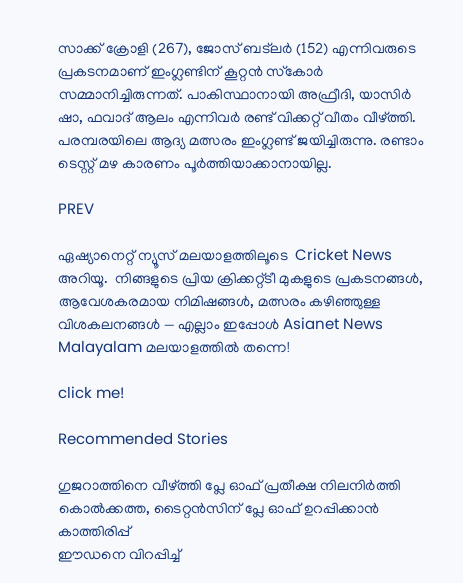സാക്ക് ക്രോളി (267), ജോസ് ബട്‌ലര്‍ (152) എന്നിവരുടെ പ്രകടനമാണ് ഇംഗ്ലണ്ടിന് കൂറ്റന്‍ സ്‌കോര്‍ സമ്മാനിച്ചിരുന്നത്. പാകിസ്ഥാനായി അഫ്രീദി, യാസിര്‍ ഷാ, ഫവാദ് ആലം എന്നിവര്‍ രണ്ട് വിക്കറ്റ് വീതം വീഴ്ത്തി. പരമ്പരയിലെ ആദ്യ മത്സരം ഇംഗ്ലണ്ട് ജയിച്ചിരുന്നു. രണ്ടാം ടെസ്റ്റ് മഴ കാരണം പൂര്‍ത്തിയാക്കാനായില്ല.

PREV

ഏഷ്യാനെറ്റ് ന്യൂസ് മലയാളത്തിലൂടെ  Cricket News അറിയൂ.  നിങ്ങളുടെ പ്രിയ ക്രിക്കറ്റ്ടീ മുകളുടെ പ്രകടനങ്ങൾ, ആവേശകരമായ നിമിഷങ്ങൾ, മത്സരം കഴിഞ്ഞുള്ള വിശകലനങ്ങൾ — എല്ലാം ഇപ്പോൾ Asianet News Malayalam മലയാളത്തിൽ തന്നെ!

click me!

Recommended Stories

ഗുജറാത്തിനെ വീഴ്ത്തി പ്ലേ ഓഫ് പ്രതീക്ഷ നിലനിര്‍ത്തി കൊല്‍ക്കത്ത, ടൈറ്റൻസിന് പ്ലേ ഓഫ് ഉറപ്പിക്കാന്‍ കാത്തിരിപ്പ്
ഈഡനെ വിറപ്പിച്ച്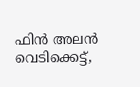ഫിന്‍ അലൻ വെടിക്കെട്ട്,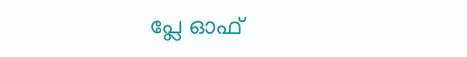പ്ലേ ഓഫ്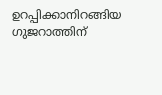ഉറപ്പിക്കാനിറങ്ങിയ ഗുജറാത്തിന്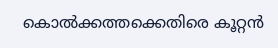കൊല്‍ക്കത്തക്കെതിരെ കൂറ്റൻ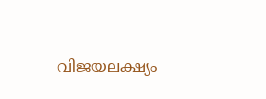വിജയലക്ഷ്യം